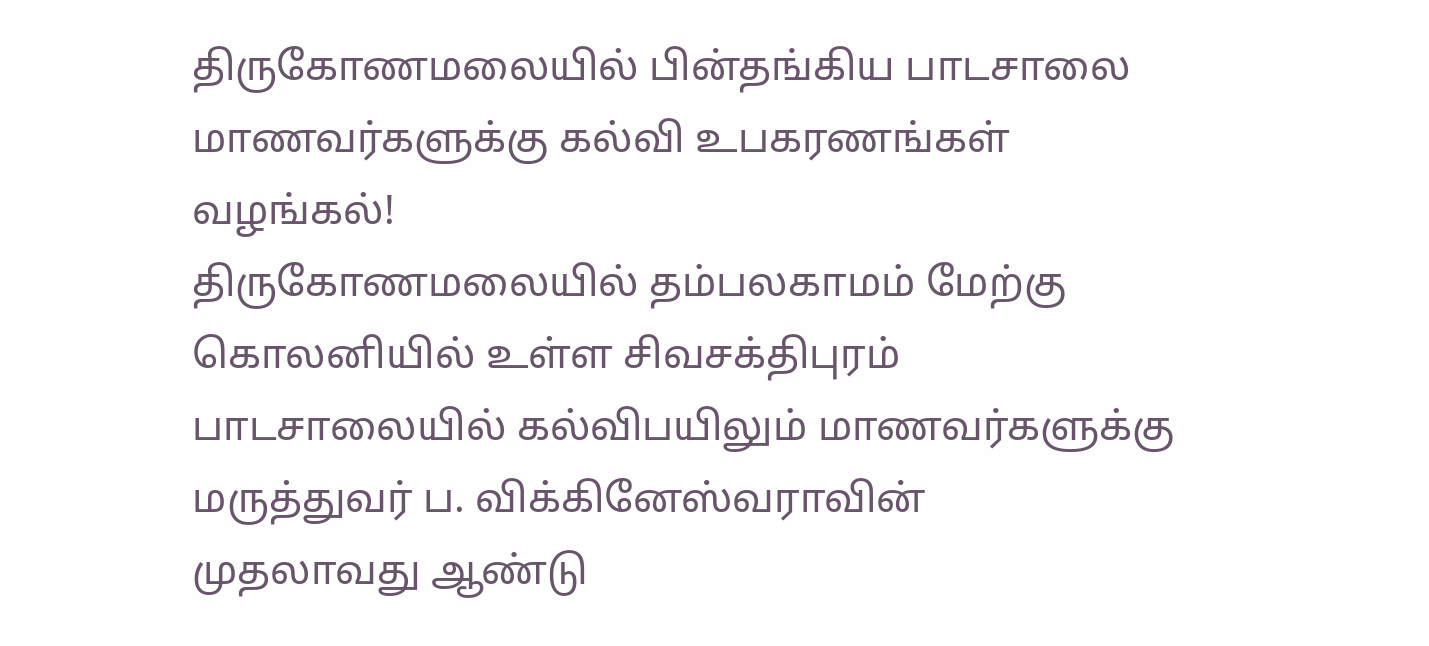திருகோணமலையில் பின்தங்கிய பாடசாலை மாணவர்களுக்கு கல்வி உபகரணங்கள் வழங்கல்!
திருகோணமலையில் தம்பலகாமம் மேற்கு கொலனியில் உள்ள சிவசக்திபுரம் பாடசாலையில் கல்விபயிலும் மாணவர்களுக்கு மருத்துவர் ப. விக்கினேஸ்வராவின்
முதலாவது ஆண்டு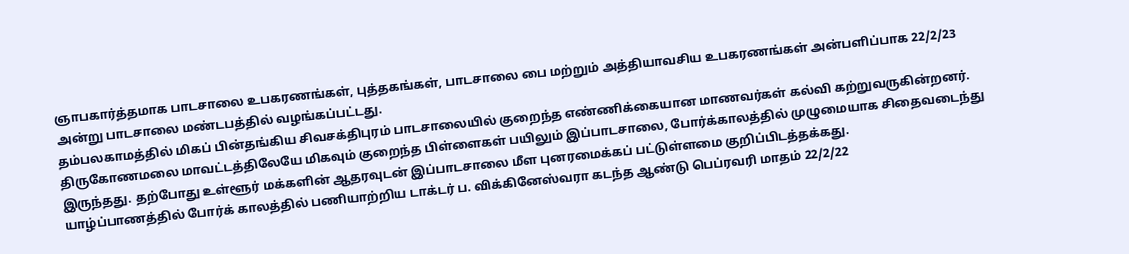ஞாபகார்த்தமாக பாடசாலை உபகரணங்கள், புத்தகங்கள், பாடசாலை பை மற்றும் அத்தியாவசிய உபகரணங்கள் அன்பளிப்பாக 22/2/23 அன்று பாடசாலை மண்டபத்தில் வழங்கப்பட்டது.
தம்பலகாமத்தில் மிகப் பின்தங்கிய சிவசக்திபுரம் பாடசாலையில் குறைந்த எண்ணிக்கையான மாணவர்கள் கல்வி கற்றுவருகின்றனர். திருகோணமலை மாவட்டத்திலேயே மிகவும் குறைந்த பிள்ளைகள் பயிலும் இப்பாடசாலை, போர்க்காலத்தில் முழுமையாக சிதைவடைந்து இருந்தது. தற்போது உள்ளூர் மக்களின் ஆதரவுடன் இப்பாடசாலை மீள புனரமைக்கப் பட்டுள்ளமை குறிப்பிடத்தக்கது.
யாழ்ப்பாணத்தில் போர்க் காலத்தில் பணியாற்றிய டாக்டர் ப. விக்கினேஸ்வரா கடந்த ஆண்டு பெப்ரவரி மாதம் 22/2/22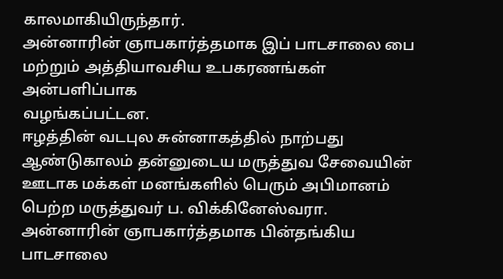காலமாகியிருந்தார்.
அன்னாரின் ஞாபகார்த்தமாக இப் பாடசாலை பை மற்றும் அத்தியாவசிய உபகரணங்கள் அன்பளிப்பாக
வழங்கப்பட்டன.
ஈழத்தின் வடபுல சுன்னாகத்தில் நாற்பது ஆண்டுகாலம் தன்னுடைய மருத்துவ சேவையின் ஊடாக மக்கள் மனங்களில் பெரும் அபிமானம் பெற்ற மருத்துவர் ப. விக்கினேஸ்வரா.
அன்னாரின் ஞாபகார்த்தமாக பின்தங்கிய பாடசாலை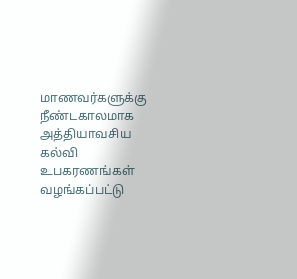மாணவர்களுக்கு நீண்டகாலமாக
அத்தியாவசிய கல்வி உபகரணங்கள்
வழங்கப்பட்டு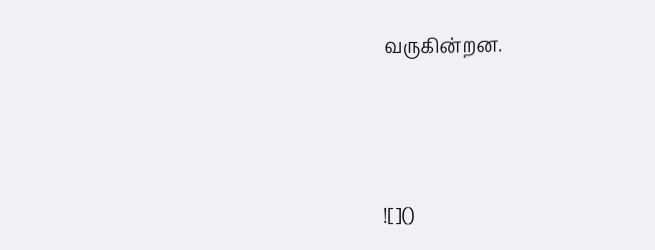வருகின்றன.




![]()